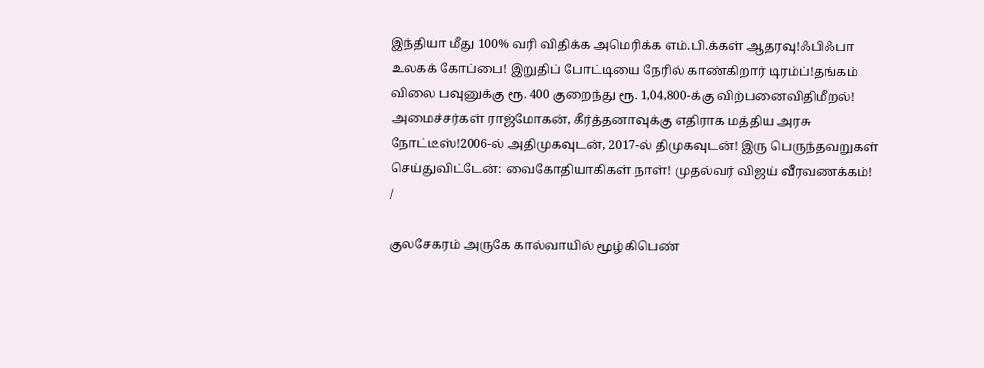இந்தியா மீது 100% வரி விதிக்க அமெரிக்க எம்.பி.க்கள் ஆதரவு!ஃபிஃபா உலகக் கோப்பை! இறுதிப் போட்டியை நேரில் காண்கிறார் டிரம்ப்!தங்கம் விலை பவுனுக்கு ரூ. 400 குறைந்து ரூ. 1,04,800-க்கு விற்பனைவிதிமீறல்! அமைச்சர்கள் ராஜ்மோகன், கீர்த்தனாவுக்கு எதிராக மத்திய அரசு நோட்டீஸ்!2006-ல் அதிமுகவுடன், 2017-ல் திமுகவுடன்! இரு பெருந்தவறுகள் செய்துவிட்டேன்: வைகோதியாகிகள் நாள்! முதல்வர் விஜய் வீரவணக்கம்!
/

குலசேகரம் அருகே கால்வாயில் மூழ்கிபெண்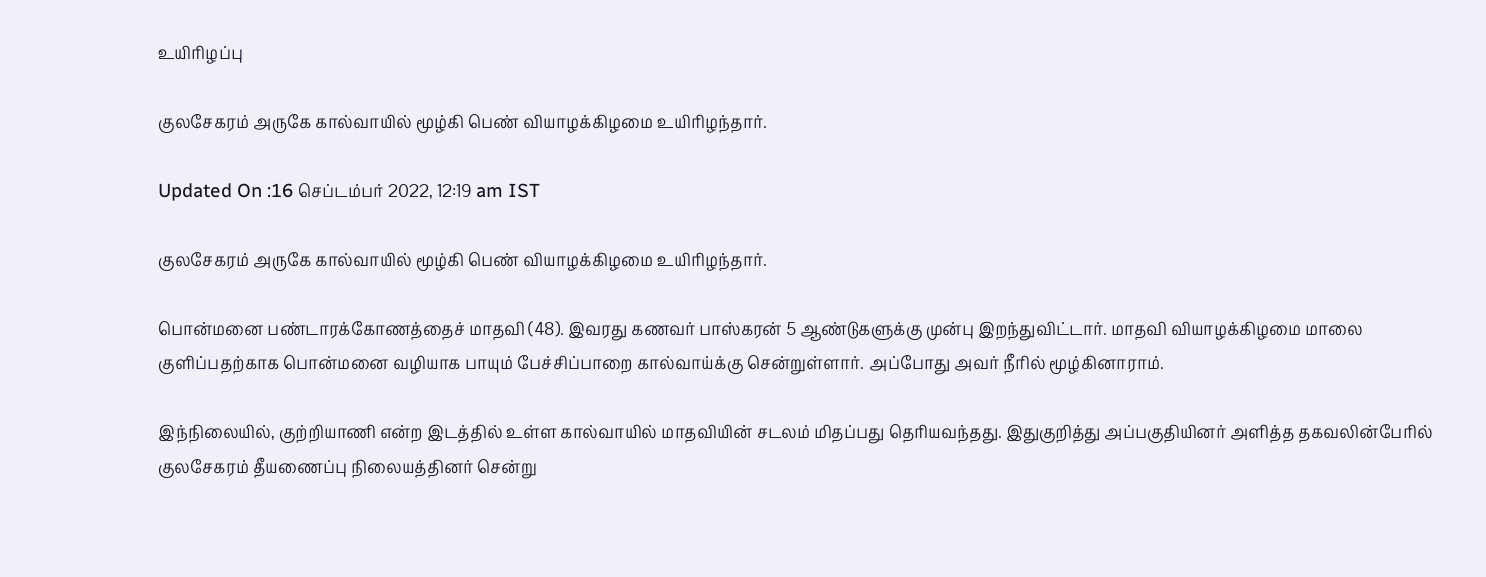உயிரிழப்பு

குலசேகரம் அருகே கால்வாயில் மூழ்கி பெண் வியாழக்கிழமை உயிரிழந்தார்.

Updated On :16 செப்டம்பர் 2022, 12:19 am IST

குலசேகரம் அருகே கால்வாயில் மூழ்கி பெண் வியாழக்கிழமை உயிரிழந்தார்.

பொன்மனை பண்டாரக்கோணத்தைச் மாதவி (48). இவரது கணவர் பாஸ்கரன் 5 ஆண்டுகளுக்கு முன்பு இறந்துவிட்டார். மாதவி வியாழக்கிழமை மாலை குளிப்பதற்காக பொன்மனை வழியாக பாயும் பேச்சிப்பாறை கால்வாய்க்கு சென்றுள்ளார். அப்போது அவர் நீரில் மூழ்கினாராம்.

இந்நிலையில், குற்றியாணி என்ற இடத்தில் உள்ள கால்வாயில் மாதவியின் சடலம் மிதப்பது தெரியவந்தது. இதுகுறித்து அப்பகுதியினர் அளித்த தகவலின்பேரில் குலசேகரம் தீயணைப்பு நிலையத்தினர் சென்று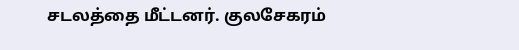சடலத்தை மீட்டனர். குலசேகரம்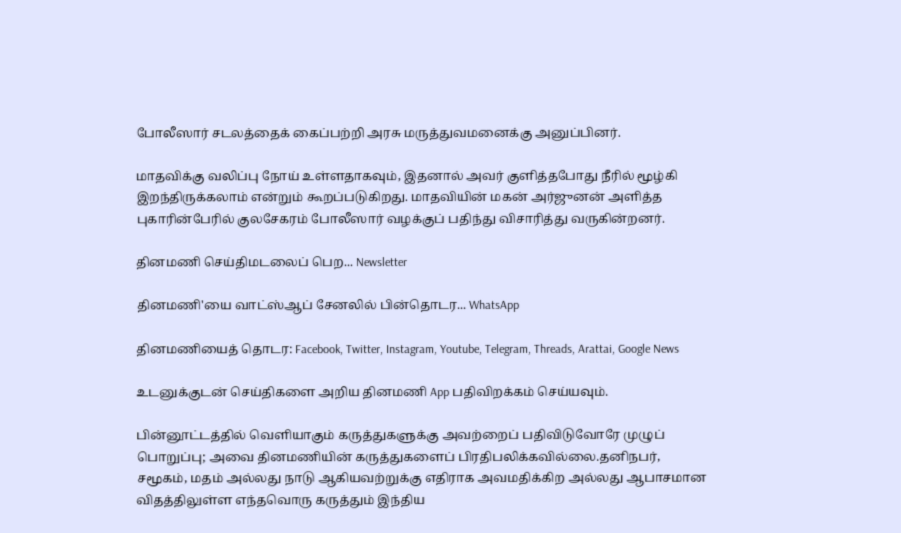போலீஸார் சடலத்தைக் கைப்பற்றி அரசு மருத்துவமனைக்கு அனுப்பினர்.

மாதவிக்கு வலிப்பு நோய் உள்ளதாகவும், இதனால் அவர் குளித்தபோது நீரில் மூழ்கி இறந்திருக்கலாம் என்றும் கூறப்படுகிறது. மாதவியின் மகன் அர்ஜுனன் அளித்த புகாரின்பேரில் குலசேகரம் போலீஸார் வழக்குப் பதிந்து விசாரித்து வருகின்றனர்.

தினமணி செய்திமடலைப் பெற... Newsletter

தினமணி'யை வாட்ஸ்ஆப் சேனலில் பின்தொடர... WhatsApp

தினமணியைத் தொடர: Facebook, Twitter, Instagram, Youtube, Telegram, Threads, Arattai, Google News

உடனுக்குடன் செய்திகளை அறிய தினமணி App பதிவிறக்கம் செய்யவும்.

பின்னூட்டத்தில் வெளியாகும் கருத்துகளுக்கு அவற்றைப் பதிவிடுவோரே முழுப் பொறுப்பு; அவை தினமணியின் கருத்துகளைப் பிரதிபலிக்கவில்லை.தனிநபர், சமூகம், மதம் அல்லது நாடு ஆகியவற்றுக்கு எதிராக அவமதிக்கிற அல்லது ஆபாசமான விதத்திலுள்ள எந்தவொரு கருத்தும் இந்திய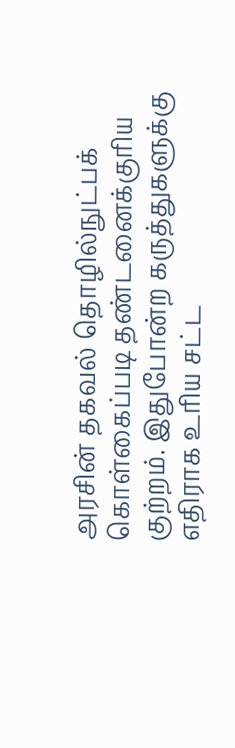அரசின் தகவல் தொழில்நுட்பக் கொள்கைப்படி தண்டனைக்குரிய குற்றம். இதுபோன்ற கருத்துகளுக்கு எதிராக உரிய சட்ட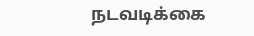நடவடிக்கை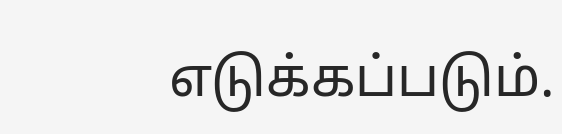எடுக்கப்படும்.